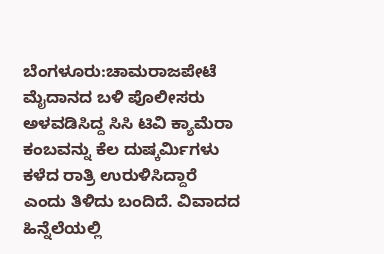ಬೆಂಗಳೂರು:ಚಾಮರಾಜಪೇಟೆ ಮೈದಾನದ ಬಳಿ ಪೊಲೀಸರು ಅಳವಡಿಸಿದ್ದ ಸಿಸಿ ಟಿವಿ ಕ್ಯಾಮೆರಾ ಕಂಬವನ್ನು ಕೆಲ ದುಷ್ಕರ್ಮಿಗಳು ಕಳೆದ ರಾತ್ರಿ ಉರುಳಿಸಿದ್ದಾರೆ ಎಂದು ತಿಳಿದು ಬಂದಿದೆ. ವಿವಾದದ ಹಿನ್ನೆಲೆಯಲ್ಲಿ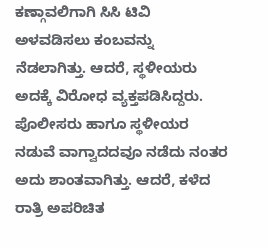ಕಣ್ಗಾವಲಿಗಾಗಿ ಸಿಸಿ ಟಿವಿ ಅಳವಡಿಸಲು ಕಂಬವನ್ನು ನೆಡಲಾಗಿತ್ತು. ಆದರೆ, ಸ್ಥಳೀಯರು ಅದಕ್ಕೆ ವಿರೋಧ ವ್ಯಕ್ತಪಡಿಸಿದ್ದರು.
ಪೊಲೀಸರು ಹಾಗೂ ಸ್ಥಳೀಯರ ನಡುವೆ ವಾಗ್ವಾದದವೂ ನಡೆದು ನಂತರ ಅದು ಶಾಂತವಾಗಿತ್ತು. ಆದರೆ, ಕಳೆದ ರಾತ್ರಿ ಅಪರಿಚಿತ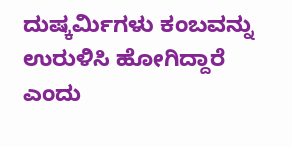ದುಷ್ಕರ್ಮಿಗಳು ಕಂಬವನ್ನು ಉರುಳಿಸಿ ಹೋಗಿದ್ದಾರೆ ಎಂದು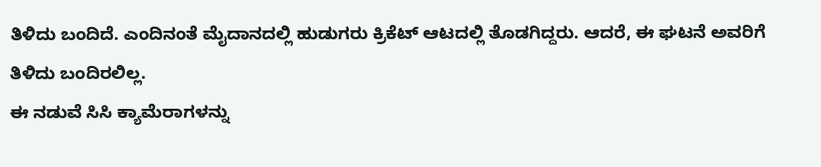ತಿಳಿದು ಬಂದಿದೆ. ಎಂದಿನಂತೆ ಮೈದಾನದಲ್ಲಿ ಹುಡುಗರು ಕ್ರಿಕೆಟ್ ಆಟದಲ್ಲಿ ತೊಡಗಿದ್ದರು. ಆದರೆ, ಈ ಘಟನೆ ಅವರಿಗೆ ತಿಳಿದು ಬಂದಿರಲಿಲ್ಲ.
ಈ ನಡುವೆ ಸಿಸಿ ಕ್ಯಾಮೆರಾಗಳನ್ನು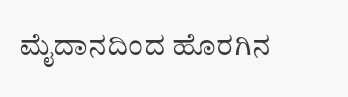ಮೈದಾನದಿಂದ ಹೊರಗಿನ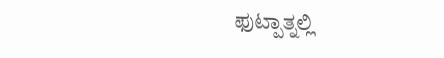ಫುಟ್ಪಾತ್ನಲ್ಲಿ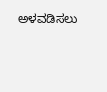ಅಳವಡಿಸಲು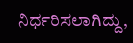ನಿರ್ಧರಿಸಲಾಗಿದ್ದು,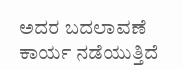ಅದರ ಬದಲಾವಣೆ ಕಾರ್ಯ ನಡೆಯುತ್ತಿದೆ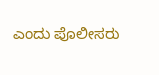ಎಂದು ಪೊಲೀಸರು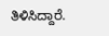ತಿಳಿಸಿದ್ದಾರೆ.